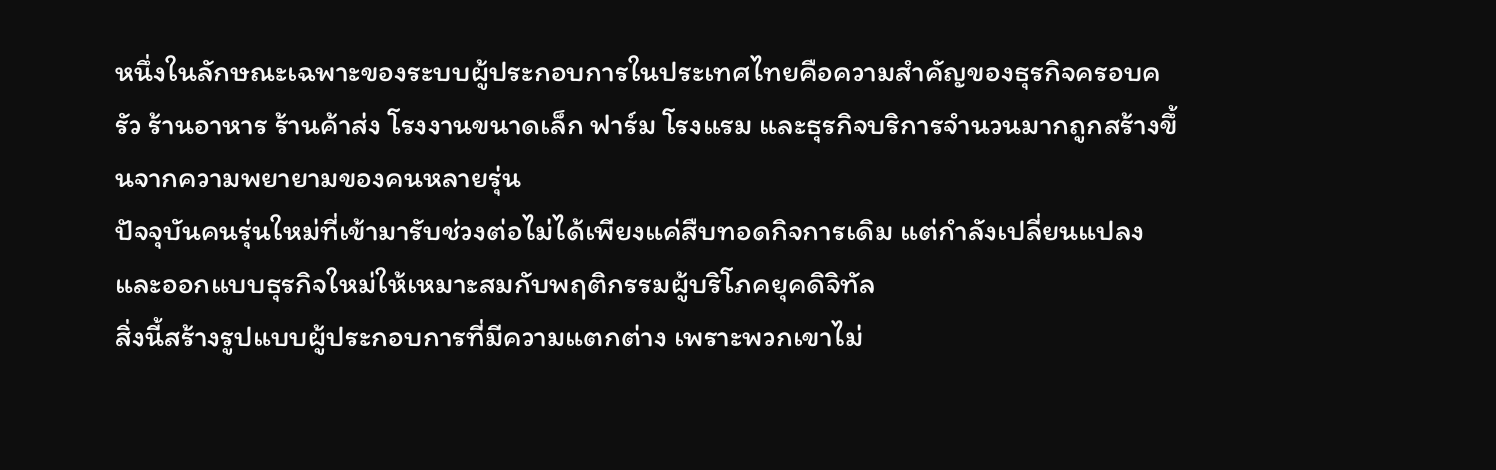หนึ่งในลักษณะเฉพาะของระบบผู้ประกอบการในประเทศไทยคือความสำคัญของธุรกิจครอบครัว ร้านอาหาร ร้านค้าส่ง โรงงานขนาดเล็ก ฟาร์ม โรงแรม และธุรกิจบริการจำนวนมากถูกสร้างขึ้นจากความพยายามของคนหลายรุ่น
ปัจจุบันคนรุ่นใหม่ที่เข้ามารับช่วงต่อไม่ได้เพียงแค่สืบทอดกิจการเดิม แต่กำลังเปลี่ยนแปลงและออกแบบธุรกิจใหม่ให้เหมาะสมกับพฤติกรรมผู้บริโภคยุคดิจิทัล
สิ่งนี้สร้างรูปแบบผู้ประกอบการที่มีความแตกต่าง เพราะพวกเขาไม่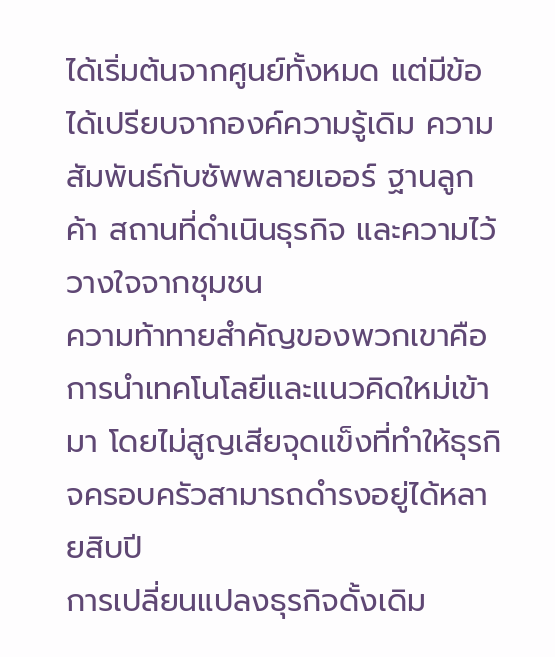ได้เริ่มต้นจากศูนย์ทั้งหมด แต่มีข้อได้เปรียบจากองค์ความรู้เดิม ความสัมพันธ์กับซัพพลายเออร์ ฐานลูกค้า สถานที่ดำเนินธุรกิจ และความไว้วางใจจากชุมชน
ความท้าทายสำคัญของพวกเขาคือการนำเทคโนโลยีและแนวคิดใหม่เข้ามา โดยไม่สูญเสียจุดแข็งที่ทำให้ธุรกิจครอบครัวสามารถดำรงอยู่ได้หลายสิบปี
การเปลี่ยนแปลงธุรกิจดั้งเดิม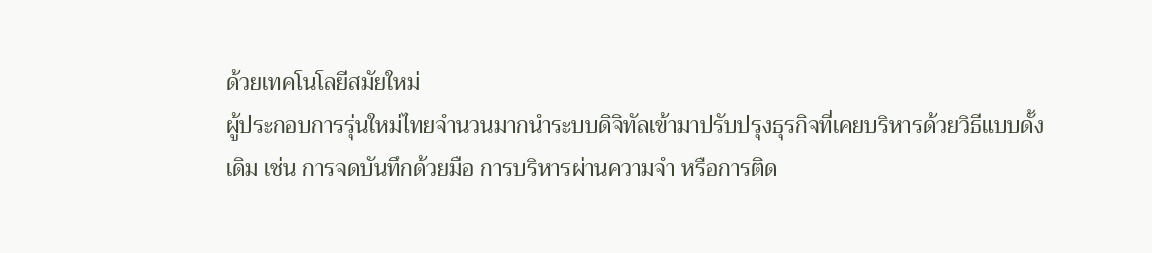ด้วยเทคโนโลยีสมัยใหม่
ผู้ประกอบการรุ่นใหม่ไทยจำนวนมากนำระบบดิจิทัลเข้ามาปรับปรุงธุรกิจที่เคยบริหารด้วยวิธีแบบดั้งเดิม เช่น การจดบันทึกด้วยมือ การบริหารผ่านความจำ หรือการติด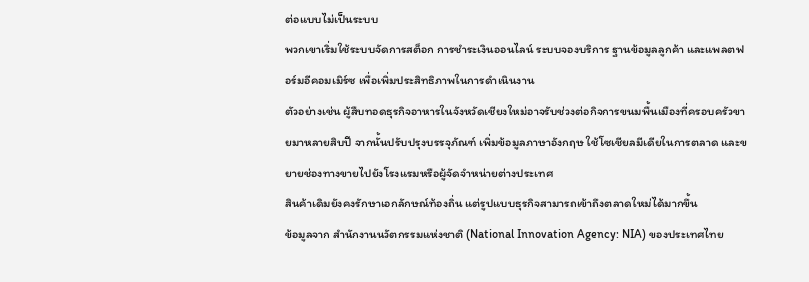ต่อแบบไม่เป็นระบบ
พวกเขาเริ่มใช้ระบบจัดการสต็อก การชำระเงินออนไลน์ ระบบจองบริการ ฐานข้อมูลลูกค้า และแพลตฟอร์มอีคอมเมิร์ซ เพื่อเพิ่มประสิทธิภาพในการดำเนินงาน
ตัวอย่างเช่น ผู้สืบทอดธุรกิจอาหารในจังหวัดเชียงใหม่อาจรับช่วงต่อกิจการขนมพื้นเมืองที่ครอบครัวขายมาหลายสิบปี จากนั้นปรับปรุงบรรจุภัณฑ์ เพิ่มข้อมูลภาษาอังกฤษ ใช้โซเชียลมีเดียในการตลาด และขยายช่องทางขายไปยังโรงแรมหรือผู้จัดจำหน่ายต่างประเทศ
สินค้าเดิมยังคงรักษาเอกลักษณ์ท้องถิ่น แต่รูปแบบธุรกิจสามารถเข้าถึงตลาดใหม่ได้มากขึ้น
ข้อมูลจาก สำนักงานนวัตกรรมแห่งชาติ (National Innovation Agency: NIA) ของประเทศไทย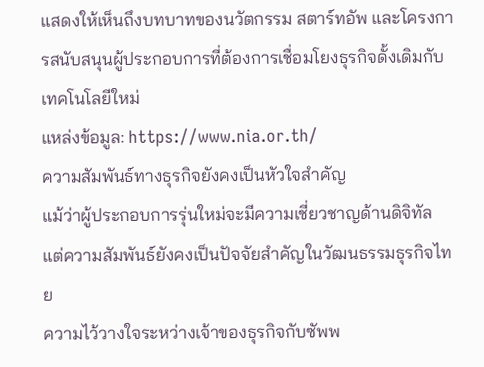แสดงให้เห็นถึงบทบาทของนวัตกรรม สตาร์ทอัพ และโครงการสนับสนุนผู้ประกอบการที่ต้องการเชื่อมโยงธุรกิจดั้งเดิมกับเทคโนโลยีใหม่
แหล่งข้อมูล: https://www.nia.or.th/
ความสัมพันธ์ทางธุรกิจยังคงเป็นหัวใจสำคัญ
แม้ว่าผู้ประกอบการรุ่นใหม่จะมีความเชี่ยวชาญด้านดิจิทัล แต่ความสัมพันธ์ยังคงเป็นปัจจัยสำคัญในวัฒนธรรมธุรกิจไทย
ความไว้วางใจระหว่างเจ้าของธุรกิจกับซัพพ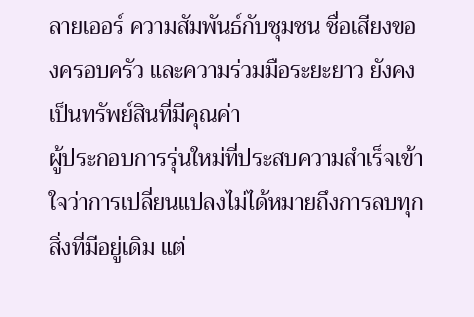ลายเออร์ ความสัมพันธ์กับชุมชน ชื่อเสียงของครอบครัว และความร่วมมือระยะยาว ยังคงเป็นทรัพย์สินที่มีคุณค่า
ผู้ประกอบการรุ่นใหม่ที่ประสบความสำเร็จเข้าใจว่าการเปลี่ยนแปลงไม่ได้หมายถึงการลบทุกสิ่งที่มีอยู่เดิม แต่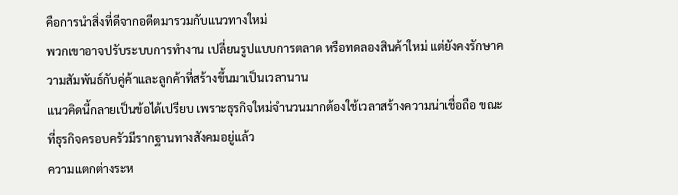คือการนำสิ่งที่ดีจากอดีตมารวมกับแนวทางใหม่
พวกเขาอาจปรับระบบการทำงาน เปลี่ยนรูปแบบการตลาด หรือทดลองสินค้าใหม่ แต่ยังคงรักษาความสัมพันธ์กับคู่ค้าและลูกค้าที่สร้างขึ้นมาเป็นเวลานาน
แนวคิดนี้กลายเป็นข้อได้เปรียบ เพราะธุรกิจใหม่จำนวนมากต้องใช้เวลาสร้างความน่าเชื่อถือ ขณะที่ธุรกิจครอบครัวมีรากฐานทางสังคมอยู่แล้ว
ความแตกต่างระห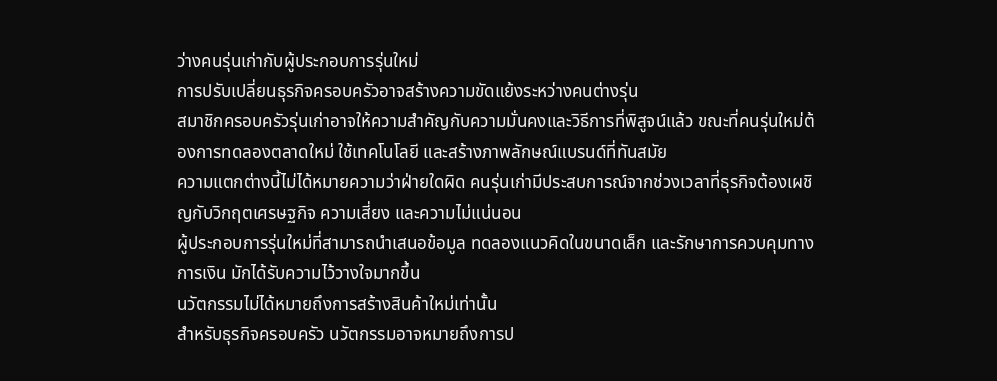ว่างคนรุ่นเก่ากับผู้ประกอบการรุ่นใหม่
การปรับเปลี่ยนธุรกิจครอบครัวอาจสร้างความขัดแย้งระหว่างคนต่างรุ่น
สมาชิกครอบครัวรุ่นเก่าอาจให้ความสำคัญกับความมั่นคงและวิธีการที่พิสูจน์แล้ว ขณะที่คนรุ่นใหม่ต้องการทดลองตลาดใหม่ ใช้เทคโนโลยี และสร้างภาพลักษณ์แบรนด์ที่ทันสมัย
ความแตกต่างนี้ไม่ได้หมายความว่าฝ่ายใดผิด คนรุ่นเก่ามีประสบการณ์จากช่วงเวลาที่ธุรกิจต้องเผชิญกับวิกฤตเศรษฐกิจ ความเสี่ยง และความไม่แน่นอน
ผู้ประกอบการรุ่นใหม่ที่สามารถนำเสนอข้อมูล ทดลองแนวคิดในขนาดเล็ก และรักษาการควบคุมทางการเงิน มักได้รับความไว้วางใจมากขึ้น
นวัตกรรมไม่ได้หมายถึงการสร้างสินค้าใหม่เท่านั้น
สำหรับธุรกิจครอบครัว นวัตกรรมอาจหมายถึงการป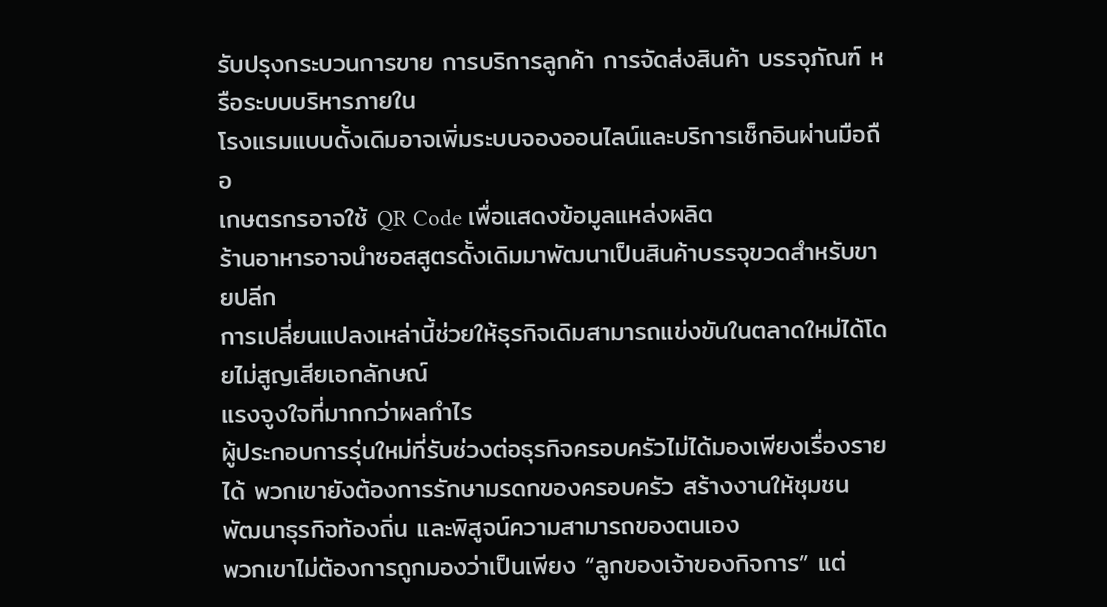รับปรุงกระบวนการขาย การบริการลูกค้า การจัดส่งสินค้า บรรจุภัณฑ์ หรือระบบบริหารภายใน
โรงแรมแบบดั้งเดิมอาจเพิ่มระบบจองออนไลน์และบริการเช็กอินผ่านมือถือ
เกษตรกรอาจใช้ QR Code เพื่อแสดงข้อมูลแหล่งผลิต
ร้านอาหารอาจนำซอสสูตรดั้งเดิมมาพัฒนาเป็นสินค้าบรรจุขวดสำหรับขายปลีก
การเปลี่ยนแปลงเหล่านี้ช่วยให้ธุรกิจเดิมสามารถแข่งขันในตลาดใหม่ได้โดยไม่สูญเสียเอกลักษณ์
แรงจูงใจที่มากกว่าผลกำไร
ผู้ประกอบการรุ่นใหม่ที่รับช่วงต่อธุรกิจครอบครัวไม่ได้มองเพียงเรื่องรายได้ พวกเขายังต้องการรักษามรดกของครอบครัว สร้างงานให้ชุมชน พัฒนาธุรกิจท้องถิ่น และพิสูจน์ความสามารถของตนเอง
พวกเขาไม่ต้องการถูกมองว่าเป็นเพียง “ลูกของเจ้าของกิจการ” แต่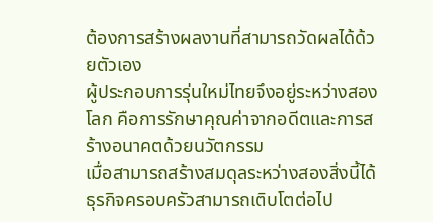ต้องการสร้างผลงานที่สามารถวัดผลได้ด้วยตัวเอง
ผู้ประกอบการรุ่นใหม่ไทยจึงอยู่ระหว่างสองโลก คือการรักษาคุณค่าจากอดีตและการสร้างอนาคตด้วยนวัตกรรม
เมื่อสามารถสร้างสมดุลระหว่างสองสิ่งนี้ได้ ธุรกิจครอบครัวสามารถเติบโตต่อไป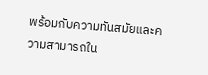พร้อมกับความทันสมัยและความสามารถใน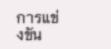การแข่งขัน